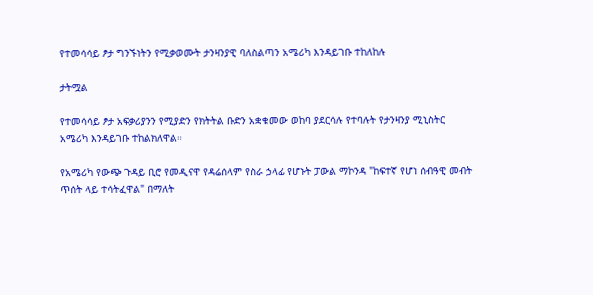የተመሳሳይ ፆታ ግንኙነትን የሚቃወሙት ታንዛንያዊ ባለስልጣን አሜሪካ እንዳይገቡ ተከለከሉ

ታትሟል

የተመሳሳይ ፆታ አፍቃሪያንን የሚያድን የክትትል ቡድን አቋቁመው ወከባ ያደርሳሉ የተባሉት የታንዛንያ ሚኒስትር አሜሪካ እንዳይገቡ ተከልክለዋል።

የአሜሪካ የውጭ ጉዳይ ቢሮ የመዲናዋ የዳሬሰላም የስራ ኃላፊ የሆኑት ፓውል ማኮንዳ "ከፍተኛ የሆነ ሰብዓዊ መብት ጥሰት ላይ ተሳትፈዋል" በማለት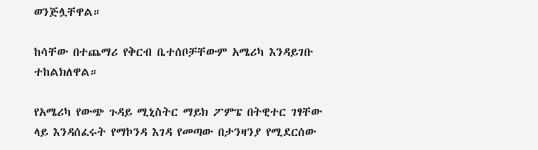ወንጅሏቸዋል።

ከሳቸው በተጨማሪ የቅርብ ቤተሰቦቻቸውም አሜሪካ እንዳይገቡ ተከልክለዋል።

የአሜሪካ የውጭ ጉዳይ ሚኒስትር ማይክ ፖምፔ በትዊተር ገፃቸው ላይ እንዳሰፈሩት የማኮንዳ እገዳ የመጣው በታንዛንያ የሚደርሰው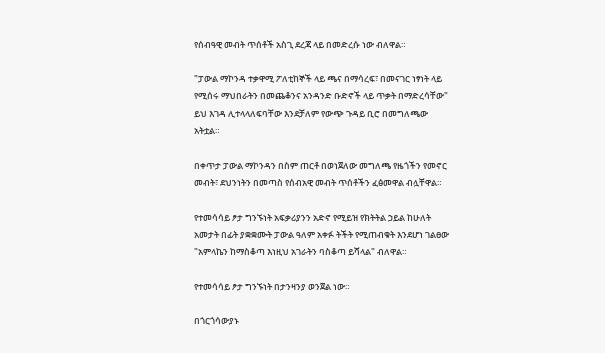የሰብዓዊ መብት ጥሰቶች አስጊ ደረጃ ላይ በመድረሱ ነው ብለዋል።

"ፓውል ማኮንዳ ተቃዋሚ ፖለቲከኞች ላይ ጫና በማሳረፍ፣ በመናገር ነፃነት ላይ የሚሰሩ ማህበራትን በመጨቆንና አንዳንድ ቡድኖች ላይ ጥቃት በማድረሳቸው" ይህ እገዳ ሊተላላለፍባቸው እንደቻለም የውጭ ጉዳይ ቢሮ በመግለጫው አትቷል።

በቀጥታ ፓውል ማኮንዳን በስም ጠርቶ በወነጀለው መግለጫ የዜጎችን የመኖር መብት፣ ደህንነትን በመጣስ የሰብአዊ መብት ጥሰቶችን ፈፅመዋል ብሏቸዋል።

የተመሳሳይ ፆታ ግንኙነት አፍቃሪያንን አድኖ የሚይዝ የክትትል ኃይል ከሁለት አመታት በፊት ያቋቋሙት ፓውል ዓለም አቀፉ ትችት የሚጠብቁት እንደሆነ ገልፀው "አምላኬን ከማስቆጣ እነዚህ አገራትን ባስቆጣ ይሻላል" ብለዋል።

የተመሳሳይ ፆታ ግንኙነት በታንዛንያ ወንጀል ነው።

በጎርጎሳውያኑ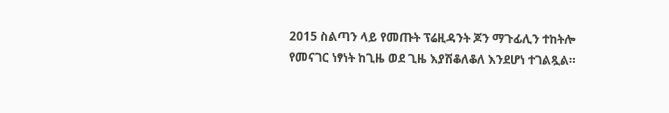2015 ስልጣን ላይ የመጡት ፕሬዚዳንት ጆን ማጉፊሊን ተከትሎ የመናገር ነፃነት ከጊዜ ወደ ጊዜ እያሽቆለቆለ እንደሆነ ተገልጿል።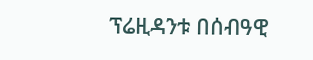ፕሬዚዳንቱ በሰብዓዊ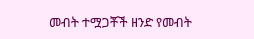መብት ተሟጋቾች ዘንድ የመብት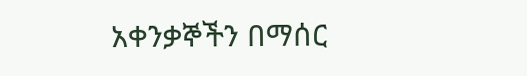አቀንቃኞችን በማሰር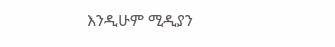እንዲሁም ሚዲያን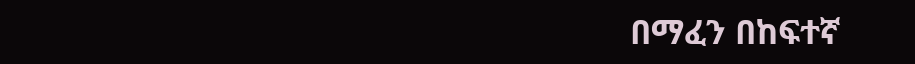በማፈን በከፍተኛ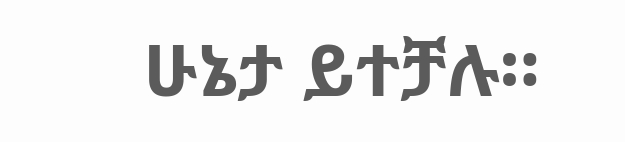ሁኔታ ይተቻሉ።